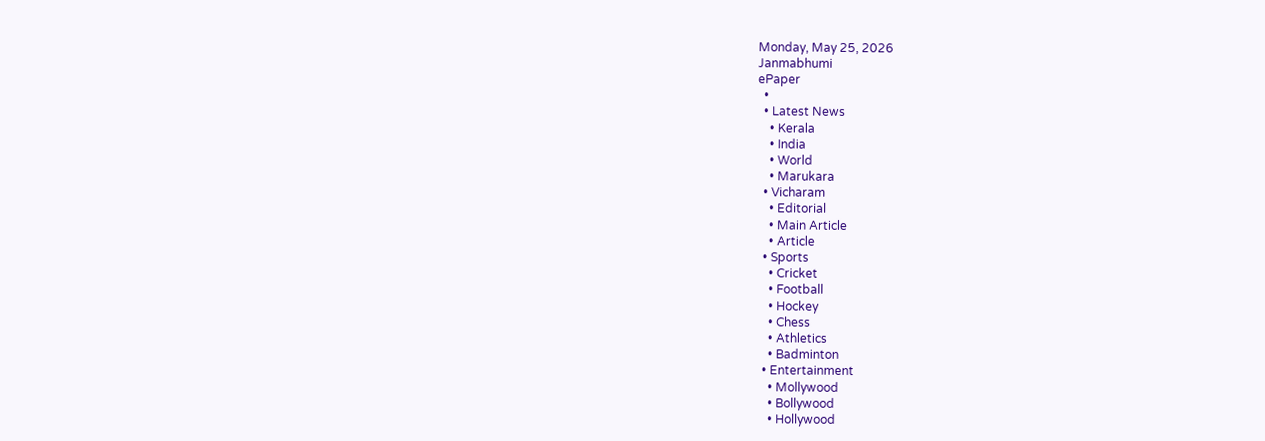Monday, May 25, 2026
Janmabhumi
ePaper
  •
  • Latest News
    • Kerala
    • India
    • World
    • Marukara
  • Vicharam
    • Editorial
    • Main Article
    • Article
  • Sports
    • Cricket
    • Football
    • Hockey
    • Chess
    • Athletics
    • Badminton
  • Entertainment
    • Mollywood
    • Bollywood
    • Hollywood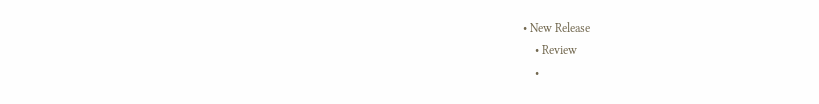• New Release
    • Review
    •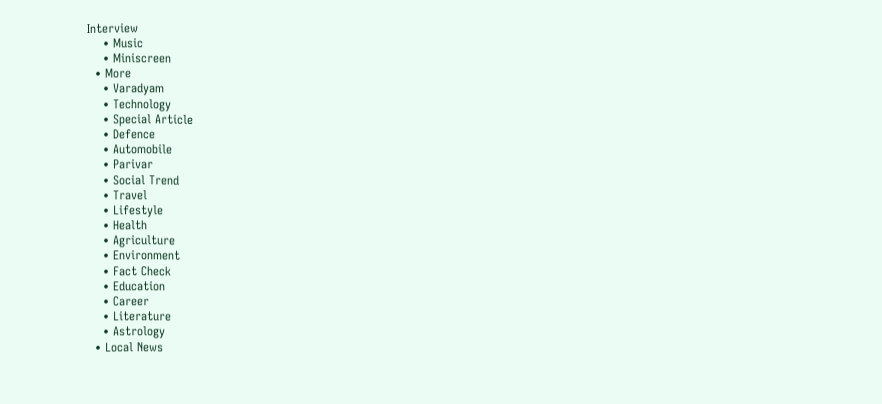Interview
    • Music
    • Miniscreen
  • More
    • Varadyam
    • Technology
    • Special Article
    • Defence
    • Automobile
    • Parivar
    • Social Trend
    • Travel
    • Lifestyle
    • Health
    • Agriculture
    • Environment
    • Fact Check
    • Education
    • Career
    • Literature
    • Astrology
  • Local News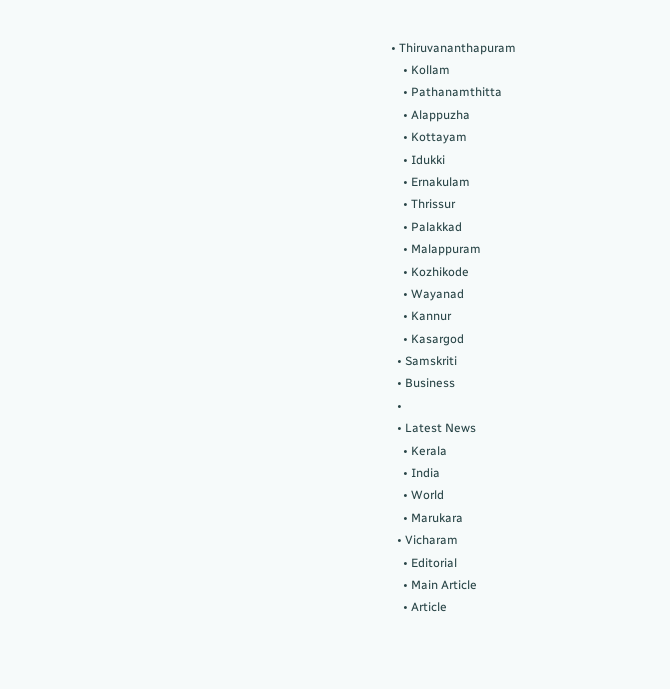• Thiruvananthapuram
    • Kollam
    • Pathanamthitta
    • Alappuzha
    • Kottayam
    • Idukki
    • Ernakulam
    • Thrissur
    • Palakkad
    • Malappuram
    • Kozhikode
    • Wayanad
    • Kannur
    • Kasargod
  • Samskriti
  • Business
  •
  • Latest News
    • Kerala
    • India
    • World
    • Marukara
  • Vicharam
    • Editorial
    • Main Article
    • Article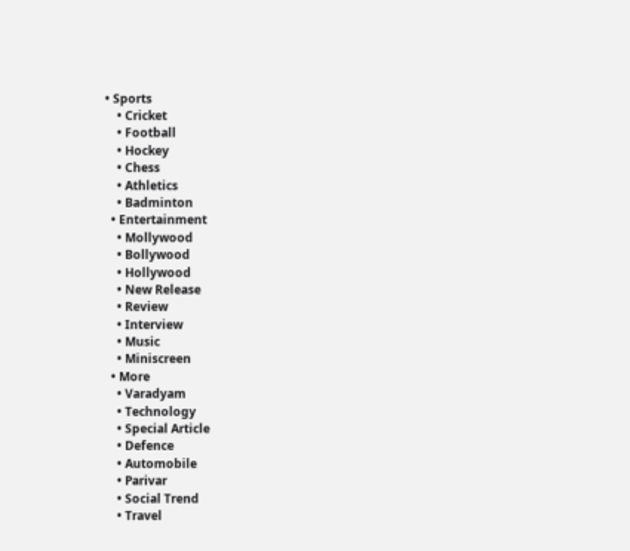• Sports
    • Cricket
    • Football
    • Hockey
    • Chess
    • Athletics
    • Badminton
  • Entertainment
    • Mollywood
    • Bollywood
    • Hollywood
    • New Release
    • Review
    • Interview
    • Music
    • Miniscreen
  • More
    • Varadyam
    • Technology
    • Special Article
    • Defence
    • Automobile
    • Parivar
    • Social Trend
    • Travel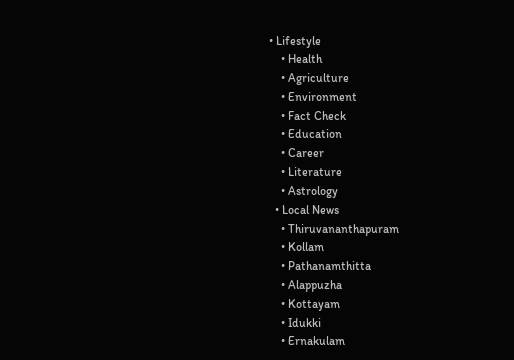• Lifestyle
    • Health
    • Agriculture
    • Environment
    • Fact Check
    • Education
    • Career
    • Literature
    • Astrology
  • Local News
    • Thiruvananthapuram
    • Kollam
    • Pathanamthitta
    • Alappuzha
    • Kottayam
    • Idukki
    • Ernakulam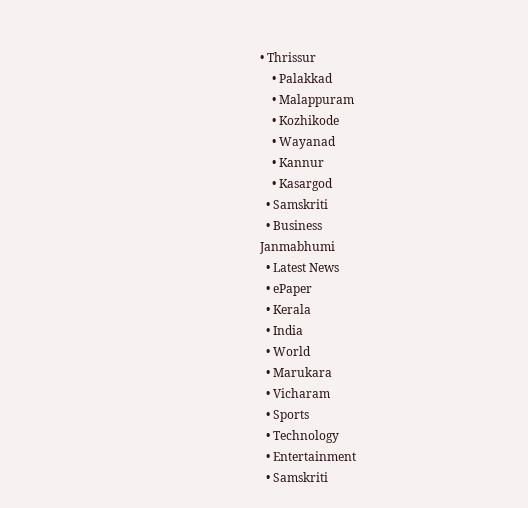• Thrissur
    • Palakkad
    • Malappuram
    • Kozhikode
    • Wayanad
    • Kannur
    • Kasargod
  • Samskriti
  • Business
Janmabhumi
  • Latest News
  • ePaper
  • Kerala
  • India
  • World
  • Marukara
  • Vicharam
  • Sports
  • Technology
  • Entertainment
  • Samskriti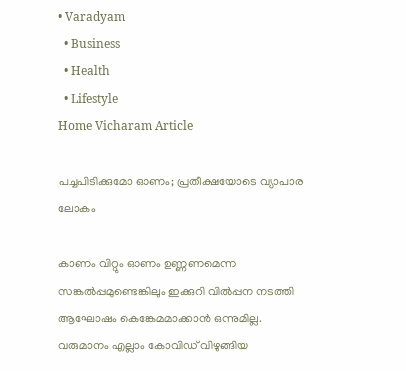• Varadyam
  • Business
  • Health
  • Lifestyle
Home Vicharam Article

പച്ചപിടിക്കുമോ ഓണം; പ്രതീക്ഷയോടെ വ്യാപാര ലോകം

കാണം വിറ്റും ഓണം ഉണ്ണണമെന്ന സങ്കല്‍പ്പമുണ്ടെങ്കിലും ഇക്കുറി വില്‍പ്പന നടത്തി ആഘോഷം കെങ്കേമമാക്കാന്‍ ഒന്നുമില്ല. വരുമാനം എല്ലാം കോവിഡ് വിഴുങ്ങിയ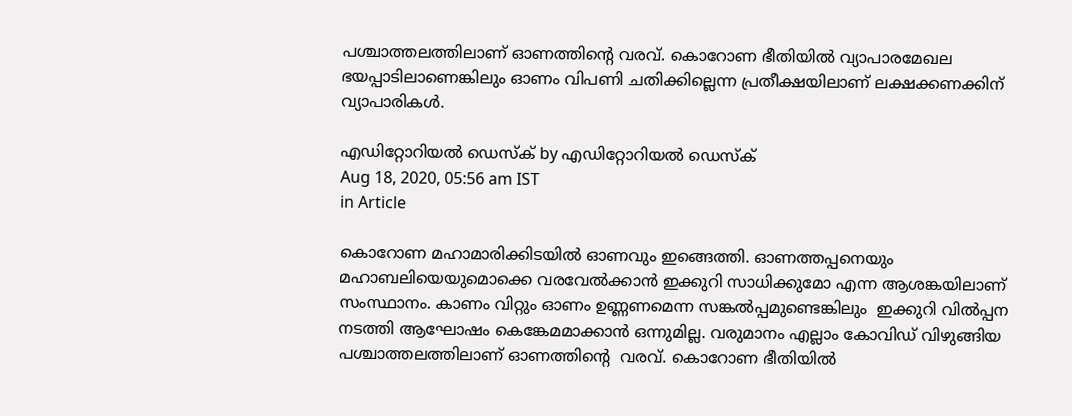പശ്ചാത്തലത്തിലാണ് ഓണത്തിന്റെ വരവ്. കൊറോണ ഭീതിയില്‍ വ്യാപാരമേഖല ഭയപ്പാടിലാണെങ്കിലും ഓണം വിപണി ചതിക്കില്ലെന്ന പ്രതീക്ഷയിലാണ് ലക്ഷക്കണക്കിന് വ്യാപാരികള്‍.

എഡിറ്റോറിയൽ ഡെസ്ക് by എഡിറ്റോറിയൽ ഡെസ്ക്
Aug 18, 2020, 05:56 am IST
in Article

കൊറോണ മഹാമാരിക്കിടയില്‍ ഓണവും ഇങ്ങെത്തി. ഓണത്തപ്പനെയും മഹാബലിയെയുമൊക്കെ വരവേല്‍ക്കാന്‍ ഇക്കുറി സാധിക്കുമോ എന്ന ആശങ്കയിലാണ് സംസ്ഥാനം. കാണം വിറ്റും ഓണം ഉണ്ണണമെന്ന സങ്കല്‍പ്പമുണ്ടെങ്കിലും  ഇക്കുറി വില്‍പ്പന നടത്തി ആഘോഷം കെങ്കേമമാക്കാന്‍ ഒന്നുമില്ല. വരുമാനം എല്ലാം കോവിഡ് വിഴുങ്ങിയ പശ്ചാത്തലത്തിലാണ് ഓണത്തിന്റെ  വരവ്. കൊറോണ ഭീതിയില്‍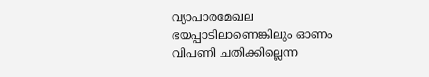വ്യാപാരമേഖല ഭയപ്പാടിലാണെങ്കിലും ഓണം വിപണി ചതിക്കില്ലെന്ന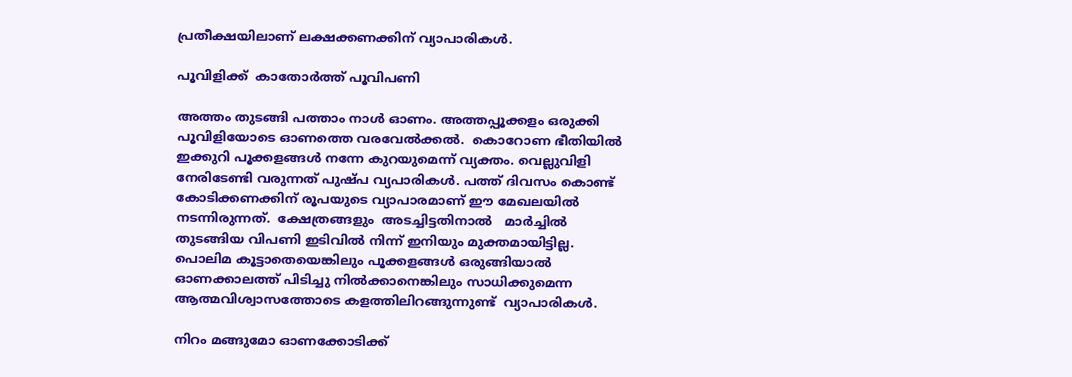പ്രതീക്ഷയിലാണ് ലക്ഷക്കണക്കിന് വ്യാപാരികള്‍.

പൂവിളിക്ക്  കാതോര്‍ത്ത് പൂവിപണി

അത്തം തുടങ്ങി പത്താം നാള്‍ ഓണം. അത്തപ്പൂക്കളം ഒരുക്കി പൂവിളിയോടെ ഓണത്തെ വരവേല്‍ക്കല്‍.  കൊറോണ ഭീതിയില്‍ ഇക്കുറി പൂക്കളങ്ങള്‍ നന്നേ കുറയുമെന്ന് വ്യക്തം. വെല്ലുവിളി നേരിടേണ്ടി വരുന്നത് പുഷ്പ വ്യപാരികള്‍. പത്ത് ദിവസം കൊണ്ട് കോടിക്കണക്കിന് രൂപയുടെ വ്യാപാരമാണ് ഈ മേഖലയില്‍ നടന്നിരുന്നത്.  ക്ഷേത്രങ്ങളും  അടച്ചിട്ടതിനാല്‍   മാര്‍ച്ചില്‍ തുടങ്ങിയ വിപണി ഇടിവില്‍ നിന്ന് ഇനിയും മുക്തമായിട്ടില്ല. പൊലിമ കൂട്ടാതെയെങ്കിലും പൂക്കളങ്ങള്‍ ഒരുങ്ങിയാല്‍  ഓണക്കാലത്ത് പിടിച്ചു നില്‍ക്കാനെങ്കിലും സാധിക്കുമെന്ന ആത്മവിശ്വാസത്തോടെ കളത്തിലിറങ്ങുന്നുണ്ട്  വ്യാപാരികള്‍.

നിറം മങ്ങുമോ ഓണക്കോടിക്ക്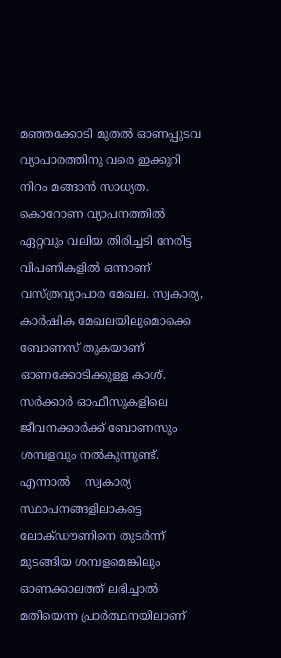മഞ്ഞക്കോടി മുതല്‍ ഓണപ്പുടവ വ്യാപാരത്തിനു വരെ ഇക്കുറി നിറം മങ്ങാന്‍ സാധ്യത. കൊറോണ വ്യാപനത്തില്‍ ഏറ്റവും വലിയ തിരിച്ചടി നേരിട്ട വിപണികളില്‍ ഒന്നാണ് വസ്ത്രവ്യാപാര മേഖല. സ്വകാര്യ, കാര്‍ഷിക മേഖലയിലുമൊക്കെ ബോണസ് തുകയാണ് ഓണക്കോടിക്കുള്ള കാശ്.  സര്‍ക്കാര്‍ ഓഫീസുകളിലെ ജീവനക്കാര്‍ക്ക് ബോണസും ശമ്പളവും നല്‍കുന്നുണ്ട്. എന്നാല്‍    സ്വകാര്യ സ്ഥാപനങ്ങളിലാകട്ടെ ലോക്ഡൗണിനെ തുടര്‍ന്ന് മുടങ്ങിയ ശമ്പളമെങ്കിലും ഓണക്കാലത്ത് ലഭിച്ചാല്‍ മതിയെന്ന പ്രാര്‍ത്ഥനയിലാണ്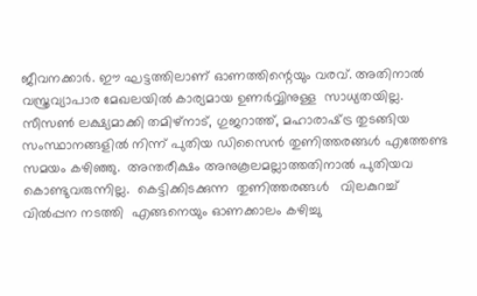ജീവനക്കാര്‍. ഈ ഘട്ടത്തിലാണ് ഓണത്തിന്റെയും വരവ്. അതിനാല്‍ വസ്ത്രവ്യാപാര മേഖലയില്‍ കാര്യമായ ഉണര്‍വ്വിനുള്ള  സാധ്യതയില്ല. സീസണ്‍ ലക്ഷ്യമാക്കി തമിഴ്‌നാട്, ഗുജറാത്ത്, മഹാരാഷ്‌ട്ര തുടങ്ങിയ സംസ്ഥാനങ്ങളില്‍ നിന്ന് പുതിയ ഡിസൈന്‍ തുണിത്തരങ്ങള്‍ എത്തേണ്ട സമയം കഴിഞ്ഞു.  അന്തരീക്ഷം അനുകൂലമല്ലാത്തതിനാല്‍ പുതിയവ കൊണ്ടുവരുന്നില്ല.  കെട്ടിക്കിടക്കുന്ന  തുണിത്തരങ്ങള്‍   വിലകുറച്ച് വില്‍പ്പന നടത്തി  എങ്ങനെയും ഓണക്കാലം കഴിച്ചു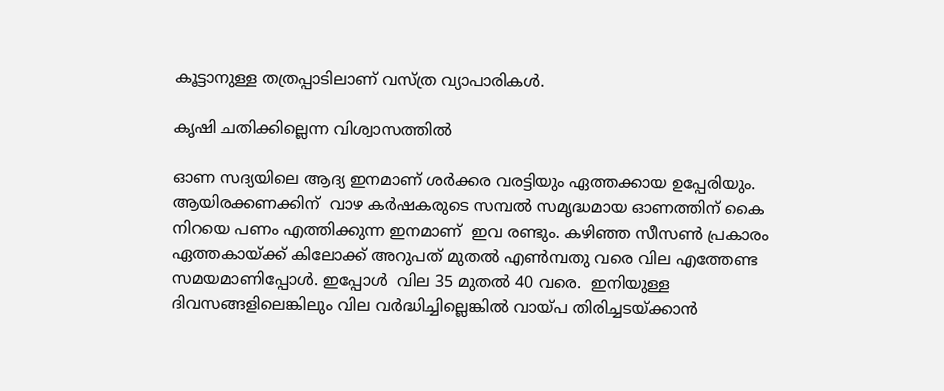കൂട്ടാനുള്ള തത്രപ്പാടിലാണ് വസ്ത്ര വ്യാപാരികള്‍.

കൃഷി ചതിക്കില്ലെന്ന വിശ്വാസത്തില്‍

ഓണ സദ്യയിലെ ആദ്യ ഇനമാണ് ശര്‍ക്കര വരട്ടിയും ഏത്തക്കായ ഉപ്പേരിയും. ആയിരക്കണക്കിന്  വാഴ കര്‍ഷകരുടെ സമ്പല്‍ സമൃദ്ധമായ ഓണത്തിന് കൈ നിറയെ പണം എത്തിക്കുന്ന ഇനമാണ്  ഇവ രണ്ടും. കഴിഞ്ഞ സീസണ്‍ പ്രകാരം ഏത്തകായ്‌ക്ക് കിലോക്ക് അറുപത് മുതല്‍ എണ്‍മ്പതു വരെ വില എത്തേണ്ട സമയമാണിപ്പോള്‍. ഇപ്പോള്‍  വില 35 മുതല്‍ 40 വരെ.  ഇനിയുള്ള ദിവസങ്ങളിലെങ്കിലും വില വര്‍ദ്ധിച്ചില്ലെങ്കില്‍ വായ്‌പ തിരിച്ചടയ്‌ക്കാന്‍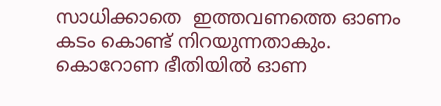സാധിക്കാതെ  ഇത്തവണത്തെ ഓണം കടം കൊണ്ട് നിറയുന്നതാകും. കൊറോണ ഭീതിയില്‍ ഓണ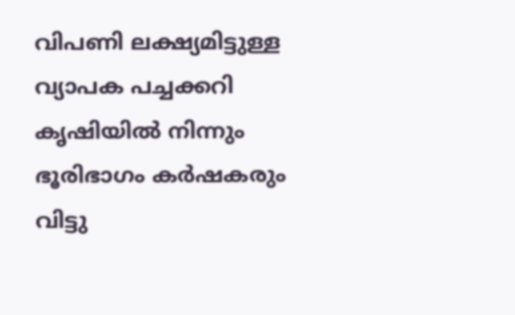വിപണി ലക്ഷ്യമിട്ടുള്ള വ്യാപക പച്ചക്കറി കൃഷിയില്‍ നിന്നും ഭൂരിഭാഗം കര്‍ഷകരും വിട്ടു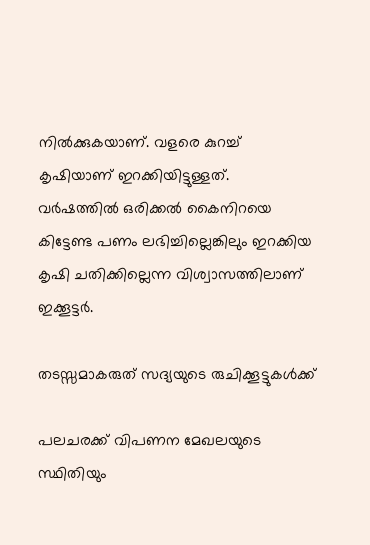നില്‍ക്കുകയാണ്. വളരെ കുറച്ച് കൃഷിയാണ് ഇറക്കിയിട്ടുള്ളത്.  വര്‍ഷത്തില്‍ ഒരിക്കല്‍ കൈനിറയെ കിട്ടേണ്ട പണം ലഭിച്ചില്ലെങ്കിലും ഇറക്കിയ കൃഷി ചതിക്കില്ലെന്ന വിശ്വാസത്തിലാണ് ഇക്കൂട്ടര്‍.

തടസ്സമാകരുത് സദ്യയുടെ രുചിക്കൂട്ടുകള്‍ക്ക്

പലചരക്ക് വിപണന മേഖലയുടെ  സ്ഥിതിയും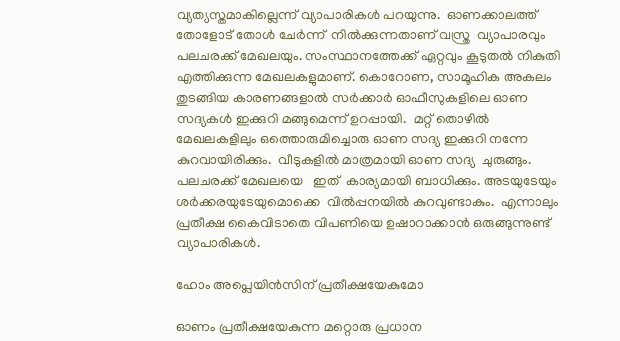വ്യത്യസ്തമാകില്ലെന്ന് വ്യാപാരികള്‍ പറയുന്നു.  ഓണക്കാലത്ത് തോളോട് തോള്‍ ചേര്‍ന്ന്  നില്‍ക്കുന്നതാണ് വസ്ത്ര  വ്യാപാരവും പലചരക്ക് മേഖലയും. സംസ്ഥാനത്തേക്ക് ഏറ്റവും കൂടുതല്‍ നികുതി എത്തിക്കുന്ന മേഖലകളുമാണ്. കൊറോണ, സാമൂഹിക അകലം തുടങ്ങിയ കാരണങ്ങളാല്‍ സര്‍ക്കാര്‍ ഓഫീസുകളിലെ ഓണ സദ്യകള്‍ ഇക്കുറി മങ്ങുമെന്ന് ഉറപ്പായി.  മറ്റ് തൊഴില്‍ മേഖലകളിലും ഒത്തൊരുമിച്ചൊരു ഓണ സദ്യ ഇക്കുറി നന്നേ കുറവായിരിക്കും.  വീടുകളില്‍ മാത്രമായി ഓണ സദ്യ  ചുരുങ്ങും. പലചരക്ക് മേഖലയെ   ഇത്  കാര്യമായി ബാധിക്കും. അടയുടേയും ശര്‍ക്കരയുടേയുമൊക്കെ  വില്‍പ്പനയില്‍ കുറവുണ്ടാകും.  എന്നാലും പ്രതീക്ഷ കൈവിടാതെ വിപണിയെ ഉഷാറാക്കാന്‍ ഒരുങ്ങുന്നുണ്ട് വ്യാപാരികള്‍.

ഹോം അപ്ലെയിന്‍സിന് പ്രതീക്ഷയേകുമോ

ഓണം പ്രതീക്ഷയേകുന്ന മറ്റൊരു പ്രധാന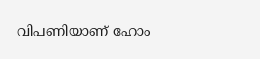വിപണിയാണ് ഹോം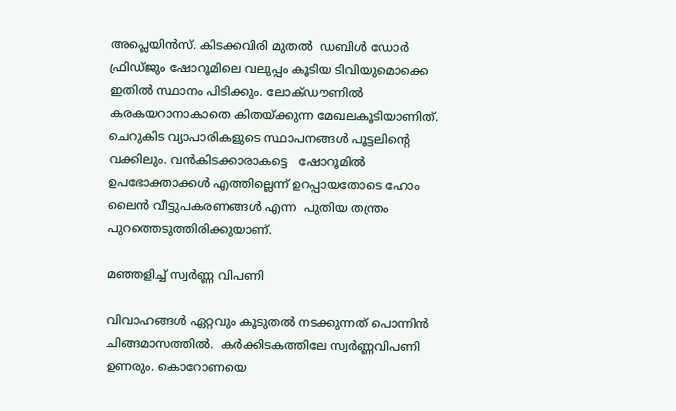അപ്ലെയിന്‍സ്. കിടക്കവിരി മുതല്‍  ഡബിള്‍ ഡോര്‍ ഫ്രിഡ്ജും ഷോറൂമിലെ വലുപ്പം കൂടിയ ടിവിയുമൊക്കെ ഇതില്‍ സ്ഥാനം പിടിക്കും. ലോക്ഡൗണില്‍ കരകയറാനാകാതെ കിതയ്‌ക്കുന്ന മേഖലകൂടിയാണിത്. ചെറുകിട വ്യാപാരികളുടെ സ്ഥാപനങ്ങള്‍ പൂട്ടലിന്റെ വക്കിലും. വന്‍കിടക്കാരാകട്ടെ   ഷോറൂമില്‍ ഉപഭോക്താക്കള്‍ എത്തില്ലെന്ന് ഉറപ്പായതോടെ ഹോം ലൈന്‍ വീട്ടുപകരണങ്ങള്‍ എന്ന  പുതിയ തന്ത്രം പുറത്തെടുത്തിരിക്കുയാണ്.

മഞ്ഞളിച്ച് സ്വര്‍ണ്ണ വിപണി

വിവാഹങ്ങള്‍ ഏറ്റവും കൂടുതല്‍ നടക്കുന്നത് പൊന്നിന്‍ ചിങ്ങമാസത്തില്‍.  കര്‍ക്കിടകത്തിലേ സ്വര്‍ണ്ണവിപണി ഉണരും. കൊറോണയെ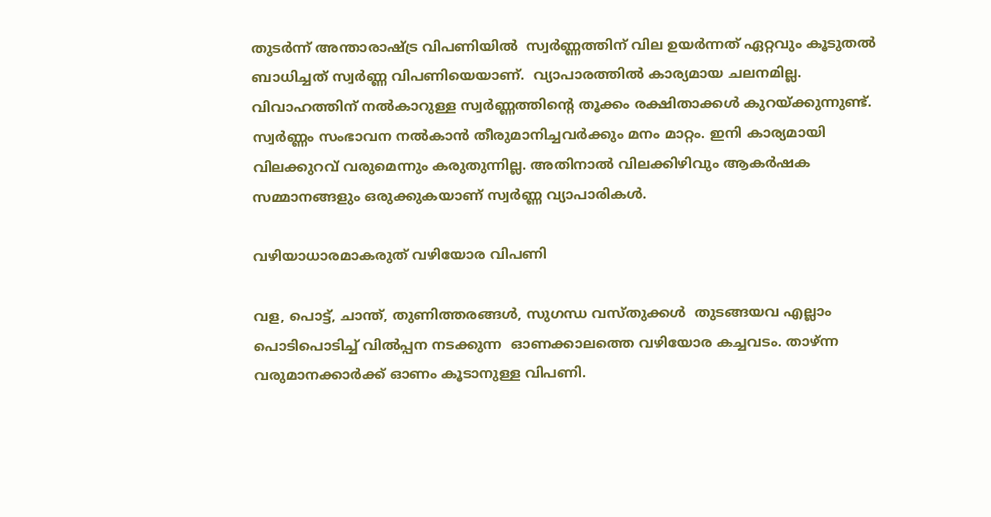തുടര്‍ന്ന് അന്താരാഷ്‌ട്ര വിപണിയില്‍  സ്വര്‍ണ്ണത്തിന് വില ഉയര്‍ന്നത് ഏറ്റവും കൂടുതല്‍ ബാധിച്ചത് സ്വര്‍ണ്ണ വിപണിയെയാണ്.  വ്യാപാരത്തില്‍ കാര്യമായ ചലനമില്ല. വിവാഹത്തിന് നല്‍കാറുള്ള സ്വര്‍ണ്ണത്തിന്റെ തൂക്കം രക്ഷിതാക്കള്‍ കുറയ്‌ക്കുന്നുണ്ട്.  സ്വര്‍ണ്ണം സംഭാവന നല്‍കാന്‍ തീരുമാനിച്ചവര്‍ക്കും മനം മാറ്റം. ഇനി കാര്യമായി വിലക്കുറവ് വരുമെന്നും കരുതുന്നില്ല. അതിനാല്‍ വിലക്കിഴിവും ആകര്‍ഷക സമ്മാനങ്ങളും ഒരുക്കുകയാണ് സ്വര്‍ണ്ണ വ്യാപാരികള്‍.

വഴിയാധാരമാകരുത് വഴിയോര വിപണി

വള, പൊട്ട്, ചാന്ത്, തുണിത്തരങ്ങള്‍, സുഗന്ധ വസ്തുക്കള്‍  തുടങ്ങയവ എല്ലാം പൊടിപൊടിച്ച് വില്‍പ്പന നടക്കുന്ന  ഓണക്കാലത്തെ വഴിയോര കച്ചവടം. താഴ്ന്ന വരുമാനക്കാര്‍ക്ക് ഓണം കൂടാനുള്ള വിപണി.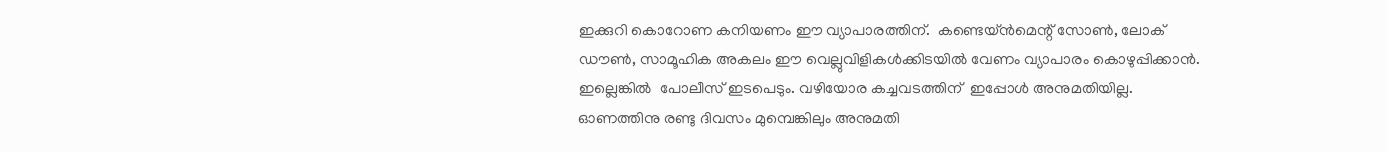ഇക്കുറി കൊറോണ കനിയണം ഈ വ്യാപാരത്തിന്.  കണ്ടെയ്ന്‍മെന്റ് സോണ്‍, ലോക് ഡൗണ്‍, സാമൂഹിക അകലം ഈ വെല്ലുവിളികള്‍ക്കിടയില്‍ വേണം വ്യാപാരം കൊഴുപ്പിക്കാന്‍.  ഇല്ലെങ്കില്‍  പോലീസ് ഇടപെടും. വഴിയോര കച്ചവടത്തിന്  ഇപ്പോള്‍ അനുമതിയില്ല.  ഓണത്തിനു രണ്ടു ദിവസം മുമ്പെങ്കിലും അനുമതി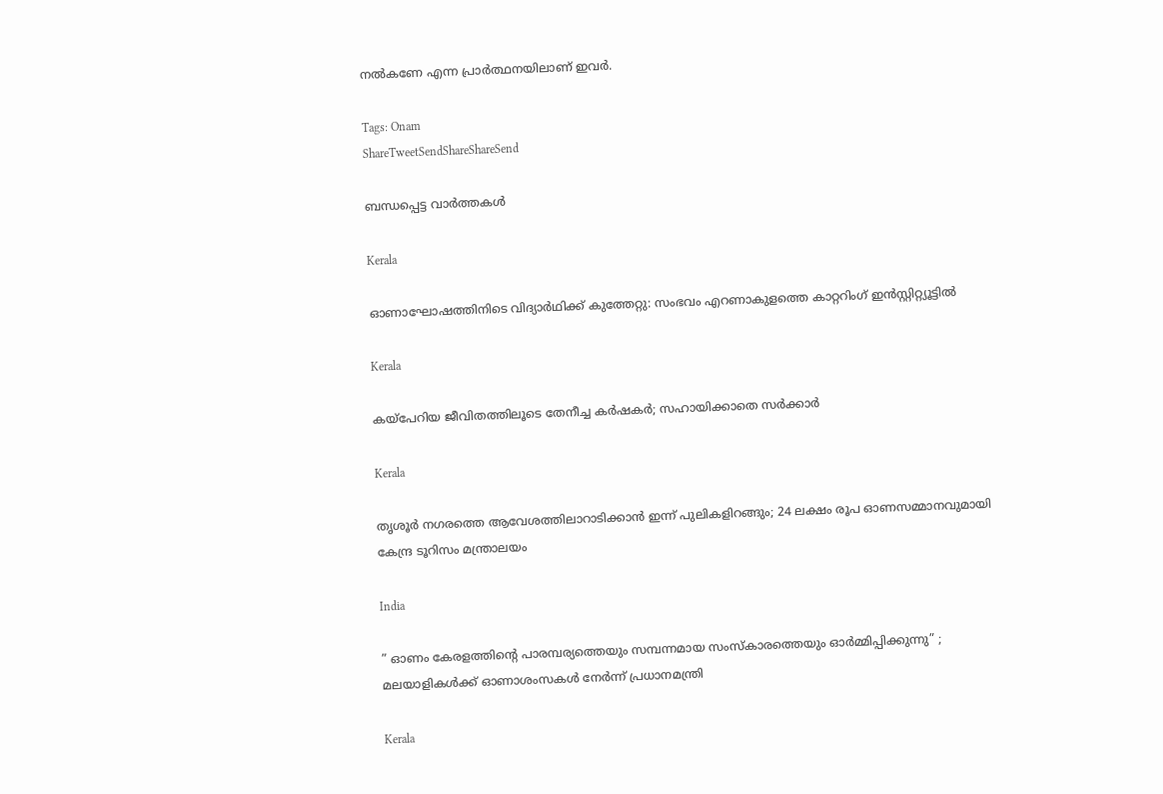നല്‍കണേ എന്ന പ്രാര്‍ത്ഥനയിലാണ് ഇവര്‍.

Tags: Onam
ShareTweetSendShareShareSend

ബന്ധപ്പെട്ട വാര്‍ത്തകള്‍

Kerala

ഓണാഘോഷത്തിനിടെ വിദ്യാര്‍ഥിക്ക് കുത്തേറ്റു: സംഭവം എറണാകുളത്തെ കാറ്ററിംഗ് ഇന്‍സ്റ്റിറ്റ്യൂട്ടില്‍

Kerala

കയ്‌പേറിയ ജീവിതത്തിലൂടെ തേനീച്ച കര്‍ഷകര്‍; സഹായിക്കാതെ സര്‍ക്കാര്‍

Kerala

തൃശൂർ നഗരത്തെ ആവേശത്തിലാറാടിക്കാൻ ഇന്ന് പുലികളിറങ്ങും; 24 ലക്ഷം രൂപ ഓണസമ്മാനവുമായി കേന്ദ്ര ടൂറിസം മന്ത്രാലയം

India

” ഓണം കേരളത്തിന്റെ പാരമ്പര്യത്തെയും സമ്പന്നമായ സംസ്കാരത്തെയും ഓർമ്മിപ്പിക്കുന്നു” ; മലയാളികൾക്ക് ഓണാശംസകൾ നേർന്ന് പ്രധാനമന്ത്രി

Kerala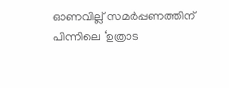ഓണവില്ല് സമര്‍പ്പണത്തിന് പിന്നിലെ ‘ഉത്രാട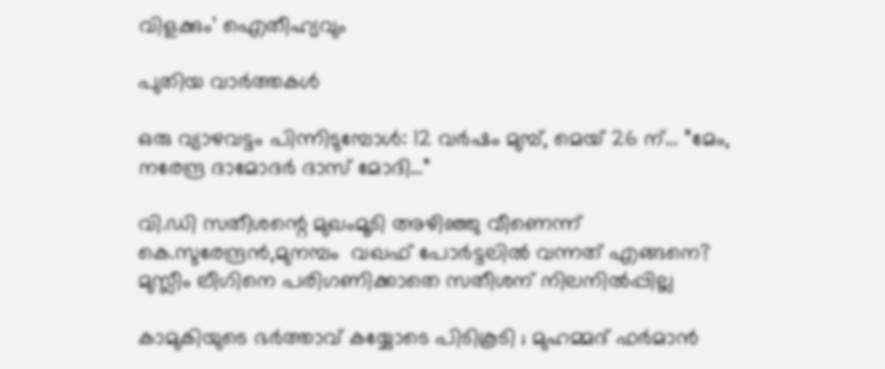വിളക്കും’ ഐതീഹ്യവും

പുതിയ വാര്‍ത്തകള്‍

ഒരു വ്യാഴവട്ടം പിന്നിടുമ്പോൾ: 12 വർഷം മുമ്പ്, മെയ് 26 ന്… ”മേം, നരേന്ദ്ര ദാമോദർ ദാസ് മോദി…”

വി.ഡി സതീശന്റെ മുഖംമൂടി അഴിഞ്ഞു വീണെന്ന് കെ.സുരേന്ദ്രന്‍,മുനമ്പം  വഖഫ് പോര്‍ട്ടലില്‍ വന്നത് എങ്ങനെ? മുസ്ലീം ലീഗിനെ പരിഗണിക്കാതെ സതീശന് നിലനില്‍പ്പില്ല

കാമുകിയുടെ ഭർത്താവ് കയ്യോടെ പിടികൂടി ; മുഹമ്മദ് ഫർമാൻ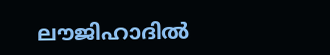ലൗജിഹാദിൽ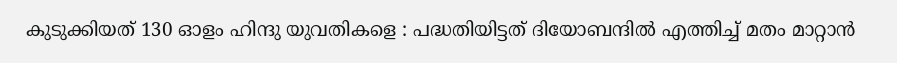കുടുക്കിയത് 130 ഓളം ഹിന്ദു യുവതികളെ : പദ്ധതിയിട്ടത് ദിയോബന്ദിൽ എത്തിച്ച് മതം മാറ്റാൻ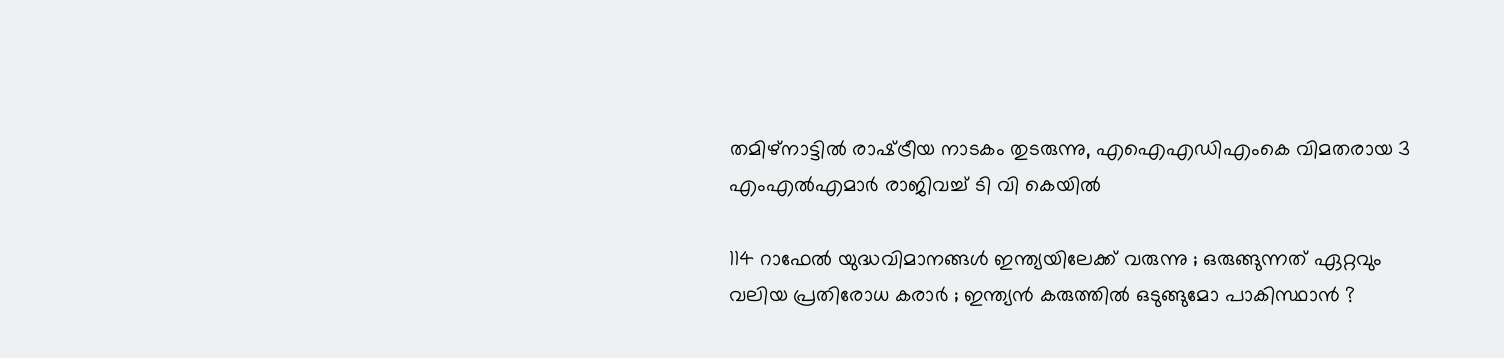തമിഴ്‌നാട്ടില്‍ രാഷ്‌ട്രീയ നാടകം തുടരുന്നു, എഐഎഡിഎംകെ വിമതരായ 3 എംഎല്‍എമാര്‍ രാജിവച്ച് ടി വി കെയില്‍

114 റാഫേൽ യുദ്ധവിമാനങ്ങൾ ഇന്ത്യയിലേക്ക് വരുന്നു ; ഒരുങ്ങുന്നത് ഏറ്റവും വലിയ പ്രതിരോധ കരാർ ; ഇന്ത്യൻ കരുത്തിൽ ഒടുങ്ങുമോ പാകിസ്ഥാൻ ?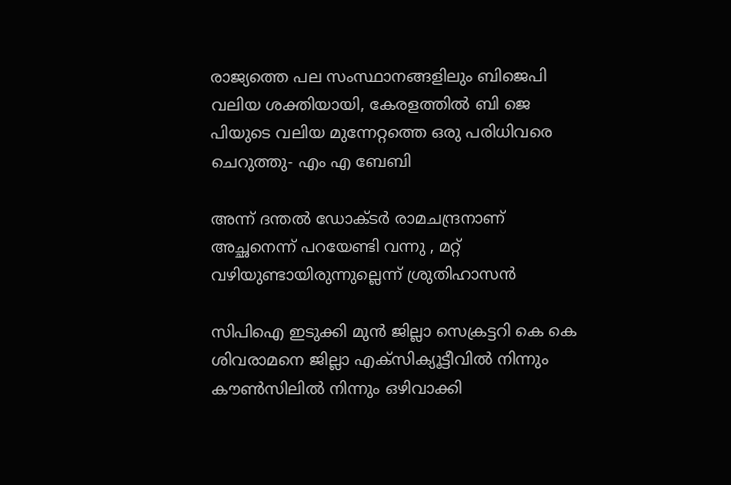രാജ്യത്തെ പല സംസ്ഥാനങ്ങളിലും ബിജെപി വലിയ ശക്തിയായി, കേരളത്തില്‍ ബി ജെ പിയുടെ വലിയ മുന്നേറ്റത്തെ ഒരു പരിധിവരെ ചെറുത്തു- എം എ ബേബി

അന്ന് ദന്തൽ ഡോക്ടർ രാമചന്ദ്രനാണ് അച്ഛനെന്ന് പറയേണ്ടി വന്നു , മറ്റ് വഴിയുണ്ടായിരുന്നുല്ലെന്ന് ശ്രുതിഹാസൻ

സിപിഐ ഇടുക്കി മുന്‍ ജില്ലാ സെക്രട്ടറി കെ കെ ശിവരാമനെ ജില്ലാ എക്‌സിക്യൂട്ടീവില്‍ നിന്നും കൗണ്‍സിലില്‍ നിന്നും ഒഴിവാക്കി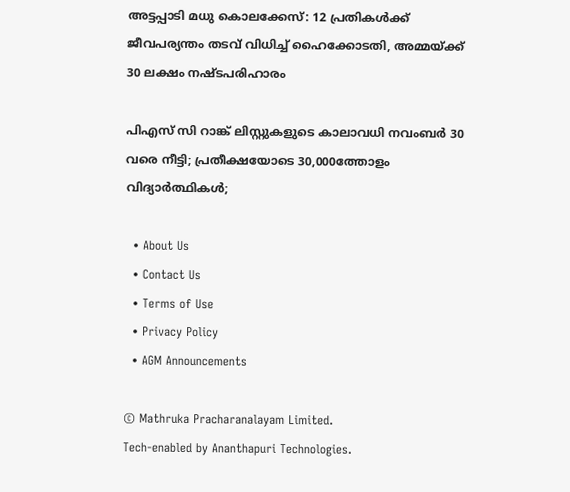അട്ടപ്പാടി മധു കൊലക്കേസ്: 12 പ്രതികള്‍ക്ക് ജീവപര്യന്തം തടവ് വിധിച്ച് ഹൈക്കോടതി, അമ്മയ്‌ക്ക് 30 ലക്ഷം നഷ്ടപരിഹാരം

പിഎസ് സി റാങ്ക് ലിസ്റ്റുകളുടെ കാലാവധി നവംബർ 30 വരെ നീട്ടി; പ്രതീക്ഷയോടെ 30,000ത്തോളം വിദ്യാര്‍ത്ഥികള്‍;

  • About Us
  • Contact Us
  • Terms of Use
  • Privacy Policy
  • AGM Announcements

© Mathruka Pracharanalayam Limited.
Tech-enabled by Ananthapuri Technologies.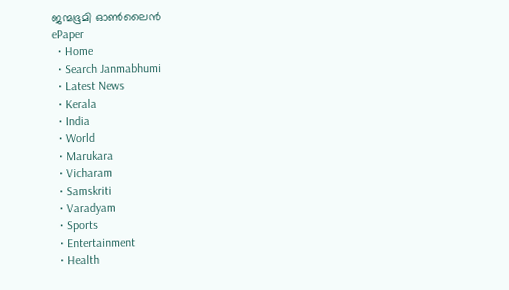ജന്മഭൂമി ഓണ്‍ലൈന്‍
ePaper
  • Home
  • Search Janmabhumi
  • Latest News
  • Kerala
  • India
  • World
  • Marukara
  • Vicharam
  • Samskriti
  • Varadyam
  • Sports
  • Entertainment
  • Health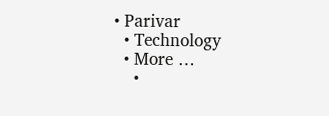• Parivar
  • Technology
  • More …
    •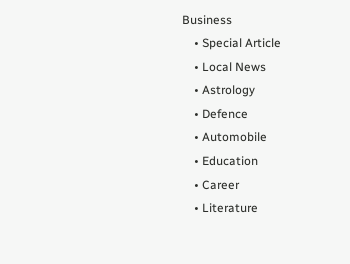Business
    • Special Article
    • Local News
    • Astrology
    • Defence
    • Automobile
    • Education
    • Career
    • Literature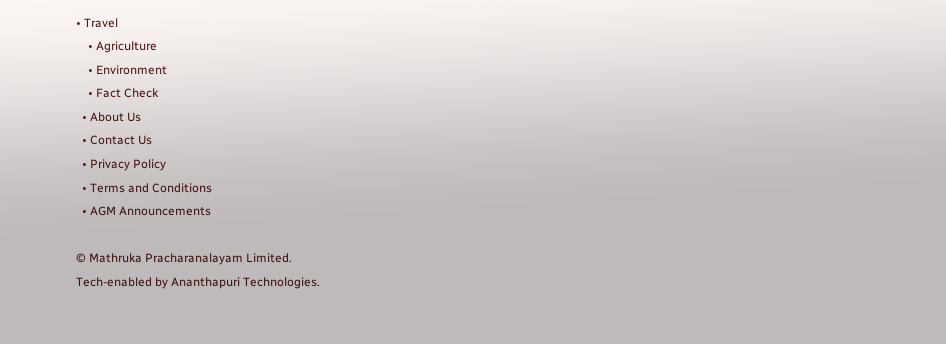• Travel
    • Agriculture
    • Environment
    • Fact Check
  • About Us
  • Contact Us
  • Privacy Policy
  • Terms and Conditions
  • AGM Announcements

© Mathruka Pracharanalayam Limited.
Tech-enabled by Ananthapuri Technologies.